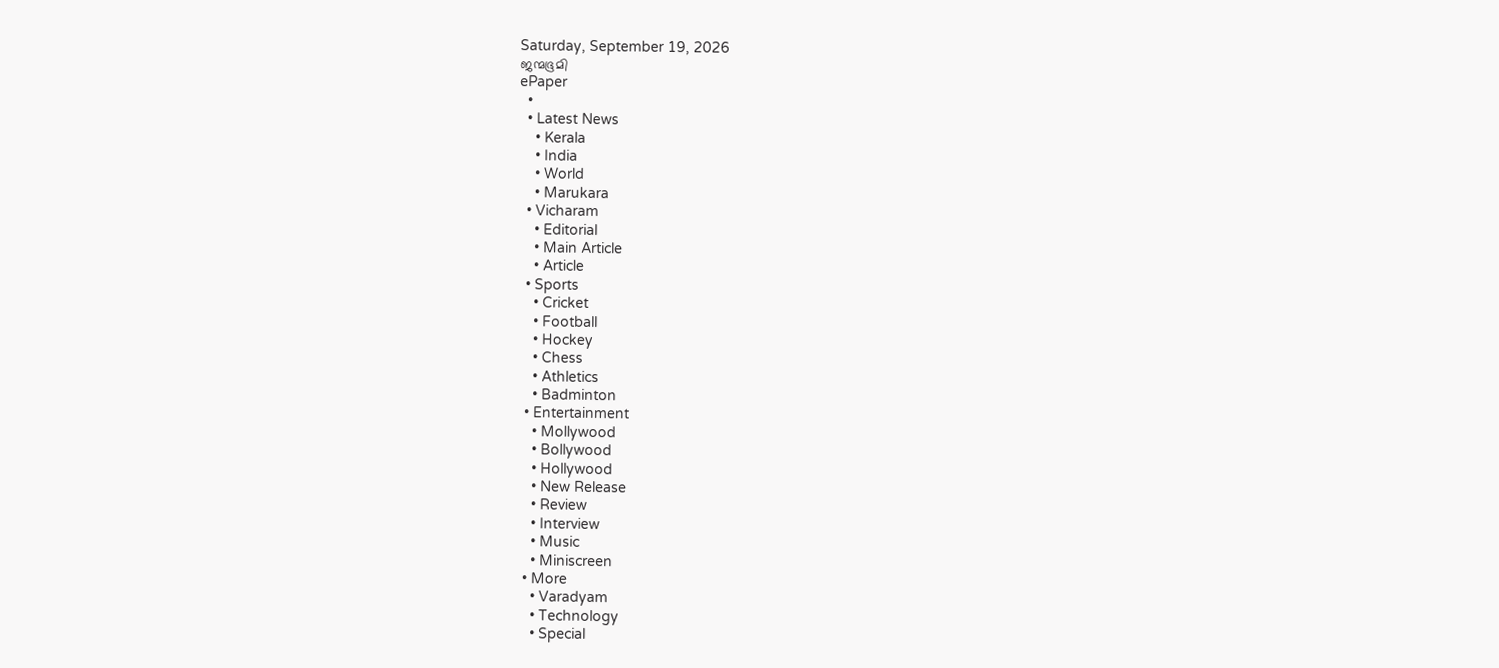Saturday, September 19, 2026
ജന്മഭൂമി
ePaper
  •
  • Latest News
    • Kerala
    • India
    • World
    • Marukara
  • Vicharam
    • Editorial
    • Main Article
    • Article
  • Sports
    • Cricket
    • Football
    • Hockey
    • Chess
    • Athletics
    • Badminton
  • Entertainment
    • Mollywood
    • Bollywood
    • Hollywood
    • New Release
    • Review
    • Interview
    • Music
    • Miniscreen
  • More
    • Varadyam
    • Technology
    • Special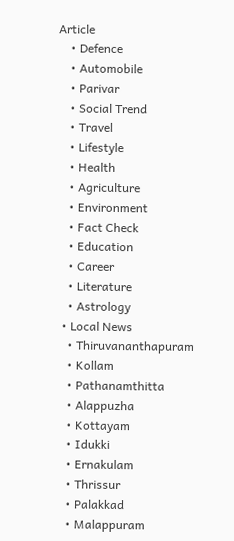Article
    • Defence
    • Automobile
    • Parivar
    • Social Trend
    • Travel
    • Lifestyle
    • Health
    • Agriculture
    • Environment
    • Fact Check
    • Education
    • Career
    • Literature
    • Astrology
  • Local News
    • Thiruvananthapuram
    • Kollam
    • Pathanamthitta
    • Alappuzha
    • Kottayam
    • Idukki
    • Ernakulam
    • Thrissur
    • Palakkad
    • Malappuram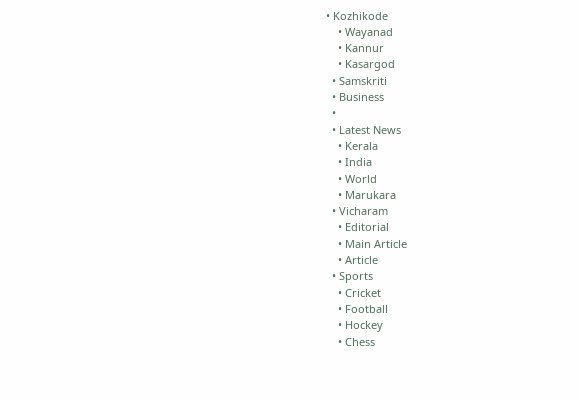• Kozhikode
    • Wayanad
    • Kannur
    • Kasargod
  • Samskriti
  • Business
  •
  • Latest News
    • Kerala
    • India
    • World
    • Marukara
  • Vicharam
    • Editorial
    • Main Article
    • Article
  • Sports
    • Cricket
    • Football
    • Hockey
    • Chess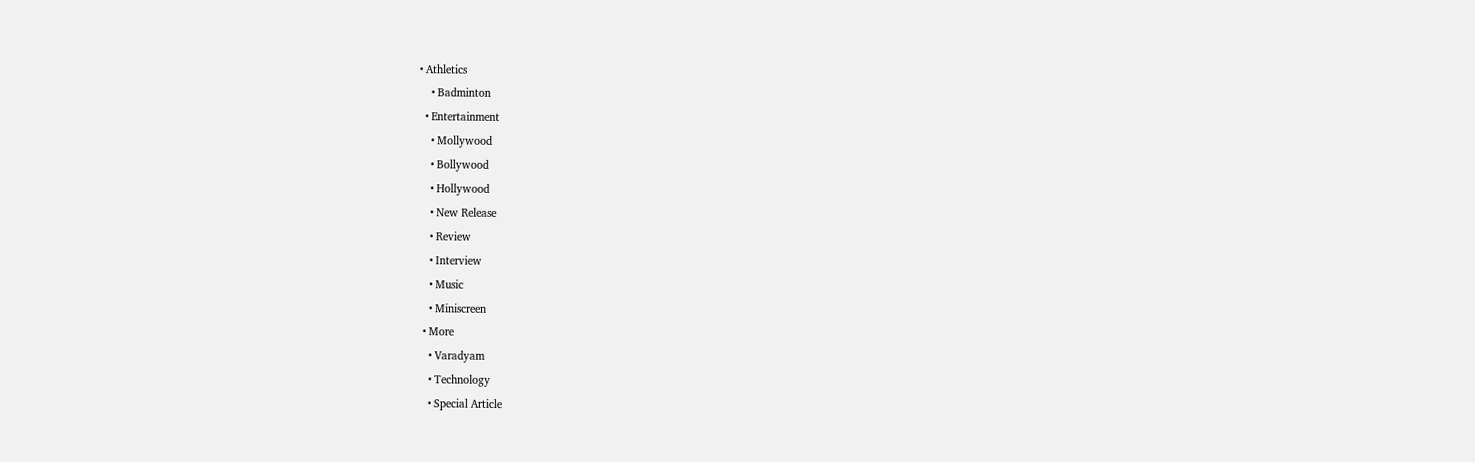• Athletics
    • Badminton
  • Entertainment
    • Mollywood
    • Bollywood
    • Hollywood
    • New Release
    • Review
    • Interview
    • Music
    • Miniscreen
  • More
    • Varadyam
    • Technology
    • Special Article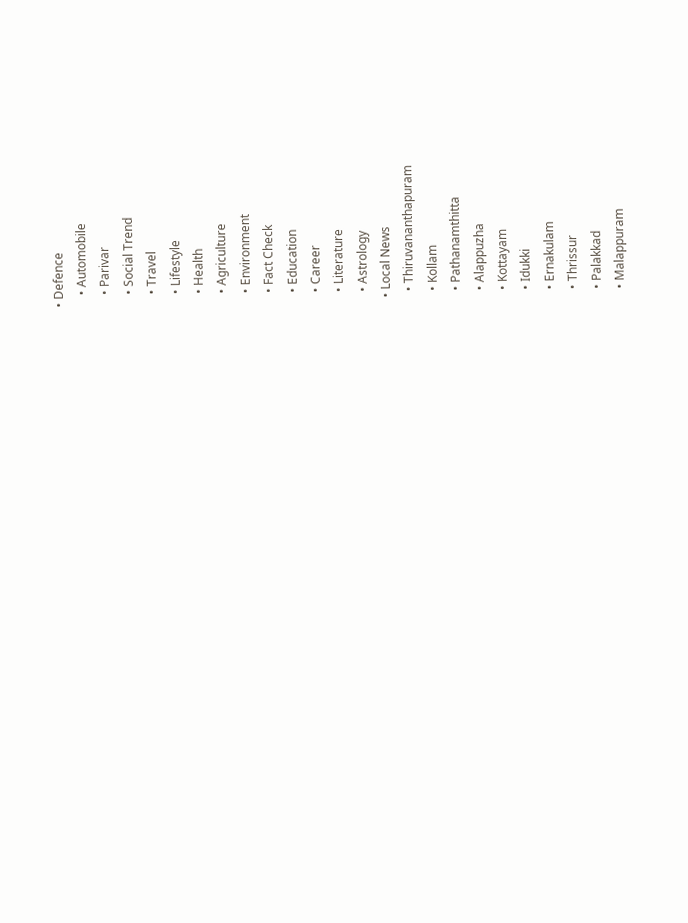• Defence
    • Automobile
    • Parivar
    • Social Trend
    • Travel
    • Lifestyle
    • Health
    • Agriculture
    • Environment
    • Fact Check
    • Education
    • Career
    • Literature
    • Astrology
  • Local News
    • Thiruvananthapuram
    • Kollam
    • Pathanamthitta
    • Alappuzha
    • Kottayam
    • Idukki
    • Ernakulam
    • Thrissur
    • Palakkad
    • Malappuram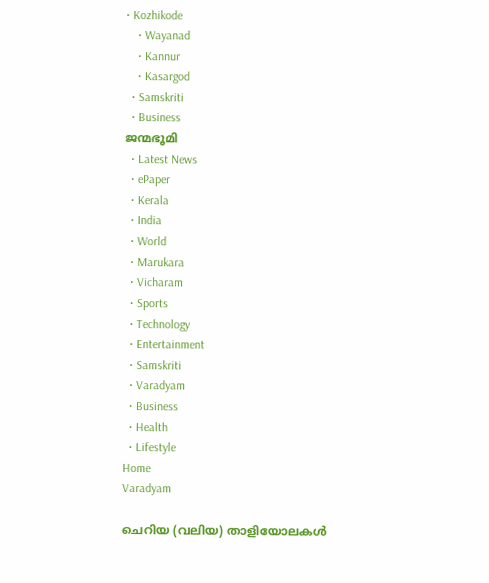• Kozhikode
    • Wayanad
    • Kannur
    • Kasargod
  • Samskriti
  • Business
ജന്മഭൂമി
  • Latest News
  • ePaper
  • Kerala
  • India
  • World
  • Marukara
  • Vicharam
  • Sports
  • Technology
  • Entertainment
  • Samskriti
  • Varadyam
  • Business
  • Health
  • Lifestyle
Home
Varadyam

ചെറിയ (വലിയ) താളിയോലകൾ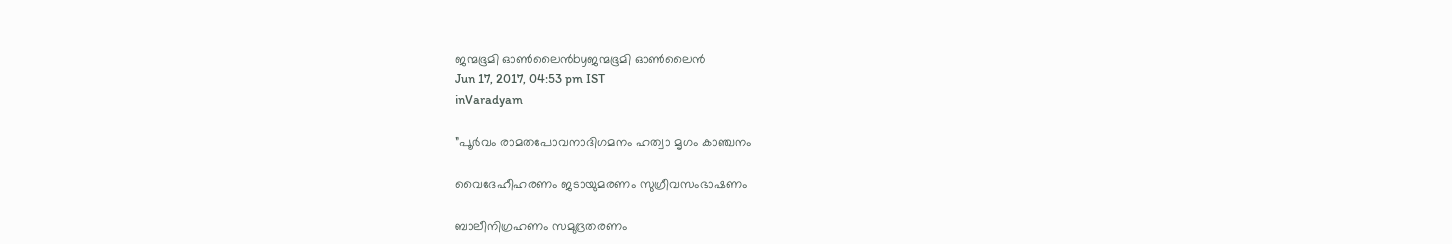ജന്മഭൂമി ഓണ്‍ലൈന്‍byജന്മഭൂമി ഓണ്‍ലൈന്‍
Jun 17, 2017, 04:53 pm IST
inVaradyam

”പൂര്‍വം രാമതപോവനാദിഗമനം ഹത്വാ മൃഗം കാഞ്ചനം

വൈദേഹീഹരണം ജടായുമരണം സുഗ്രീവസംഭാഷണം

ബാലീനിഗ്രഹണം സമുദ്രതരണം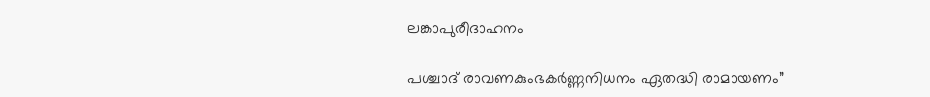ലങ്കാപുരീദാഹനം

പശ്ചാദ് രാവണകുംഭകര്‍ണ്ണനിധനം ഏതദ്ധി രാമായണം”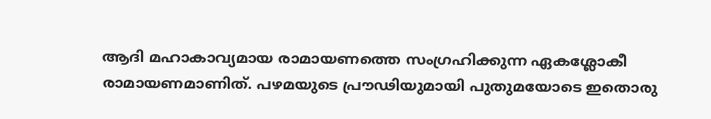ആദി മഹാകാവ്യമായ രാമായണത്തെ സംഗ്രഹിക്കുന്ന ഏകശ്ലോകീ രാമായണമാണിത്. പഴമയുടെ പ്രൗഢിയുമായി പുതുമയോടെ ഇതൊരു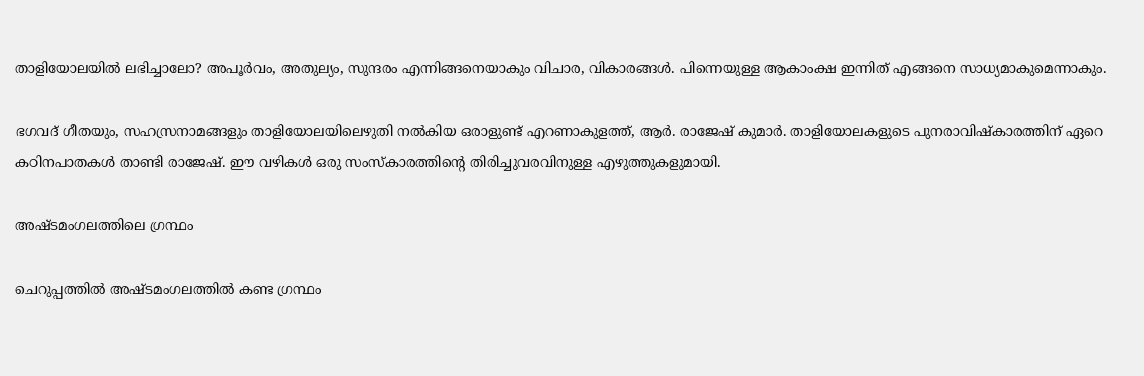താളിയോലയില്‍ ലഭിച്ചാലോ? അപൂര്‍വം, അതുല്യം, സുന്ദരം എന്നിങ്ങനെയാകും വിചാര, വികാരങ്ങള്‍. പിന്നെയുള്ള ആകാംക്ഷ ഇന്നിത് എങ്ങനെ സാധ്യമാകുമെന്നാകും.

ഭഗവദ് ഗീതയും, സഹസ്രനാമങ്ങളും താളിയോലയിലെഴുതി നല്‍കിയ ഒരാളുണ്ട് എറണാകുളത്ത്, ആര്‍. രാജേഷ് കുമാര്‍. താളിയോലകളുടെ പുനരാവിഷ്‌കാരത്തിന് ഏറെ കഠിനപാതകള്‍ താണ്ടി രാജേഷ്. ഈ വഴികള്‍ ഒരു സംസ്‌കാരത്തിന്റെ തിരിച്ചുവരവിനുള്ള എഴുത്തുകളുമായി.

അഷ്ടമംഗലത്തിലെ ഗ്രന്ഥം

ചെറുപ്പത്തില്‍ അഷ്ടമംഗലത്തില്‍ കണ്ട ഗ്രന്ഥം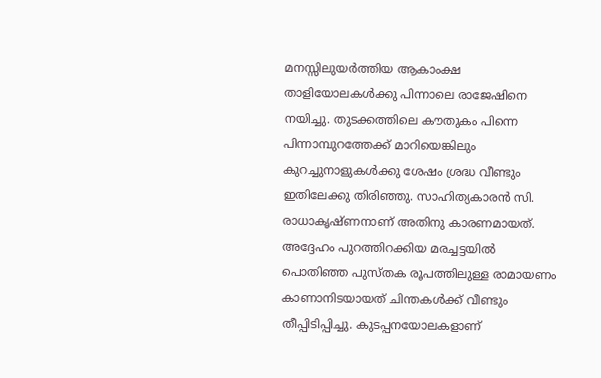മനസ്സിലുയര്‍ത്തിയ ആകാംക്ഷ താളിയോലകള്‍ക്കു പിന്നാലെ രാജേഷിനെ നയിച്ചു. തുടക്കത്തിലെ കൗതുകം പിന്നെ പിന്നാമ്പുറത്തേക്ക് മാറിയെങ്കിലും കുറച്ചുനാളുകള്‍ക്കു ശേഷം ശ്രദ്ധ വീണ്ടും ഇതിലേക്കു തിരിഞ്ഞു. സാഹിത്യകാരന്‍ സി. രാധാകൃഷ്ണനാണ് അതിനു കാരണമായത്. അദ്ദേഹം പുറത്തിറക്കിയ മരച്ചട്ടയില്‍ പൊതിഞ്ഞ പുസ്തക രൂപത്തിലുള്ള രാമായണം കാണാനിടയായത് ചിന്തകള്‍ക്ക് വീണ്ടും തീപ്പിടിപ്പിച്ചു. കുടപ്പനയോലകളാണ്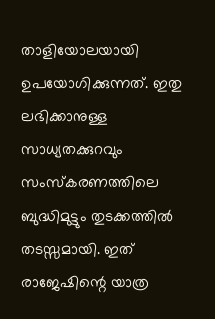താളിയോലയായി ഉപയോഗിക്കുന്നത്. ഇതു ലഭിക്കാനുള്ള സാധ്യതക്കുറവും സംസ്‌കരണത്തിലെ ബുദ്ധിമുട്ടും തുടക്കത്തില്‍ തടസ്സമായി. ഇത് രാജേഷിന്റെ യാത്ര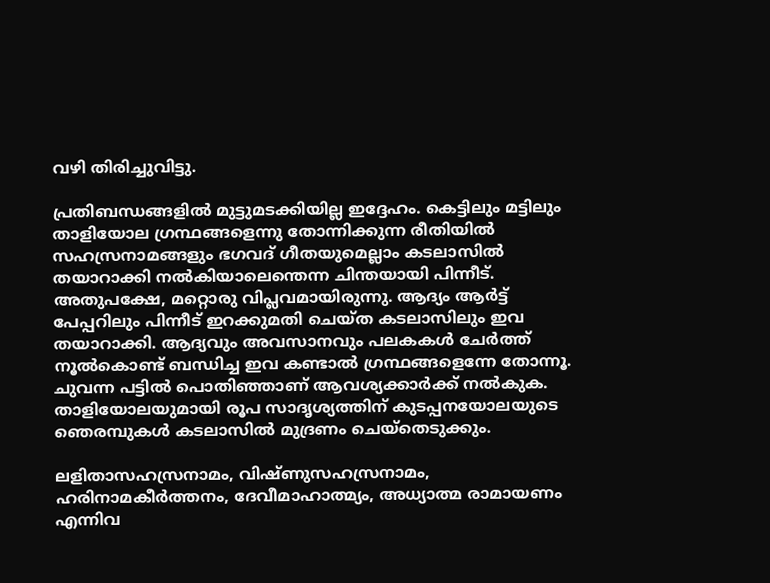വഴി തിരിച്ചുവിട്ടു.

പ്രതിബന്ധങ്ങളില്‍ മുട്ടുമടക്കിയില്ല ഇദ്ദേഹം. കെട്ടിലും മട്ടിലും താളിയോല ഗ്രന്ഥങ്ങളെന്നു തോന്നിക്കുന്ന രീതിയില്‍ സഹസ്രനാമങ്ങളും ഭഗവദ് ഗീതയുമെല്ലാം കടലാസില്‍ തയാറാക്കി നല്‍കിയാലെന്തെന്ന ചിന്തയായി പിന്നീട്. അതുപക്ഷേ, മറ്റൊരു വിപ്ലവമായിരുന്നു. ആദ്യം ആര്‍ട്ട് പേപ്പറിലും പിന്നീട് ഇറക്കുമതി ചെയ്ത കടലാസിലും ഇവ തയാറാക്കി. ആദ്യവും അവസാനവും പലകകള്‍ ചേര്‍ത്ത് നൂല്‍കൊണ്ട് ബന്ധിച്ച ഇവ കണ്ടാല്‍ ഗ്രന്ഥങ്ങളെന്നേ തോന്നൂ. ചുവന്ന പട്ടില്‍ പൊതിഞ്ഞാണ് ആവശ്യക്കാര്‍ക്ക് നല്‍കുക. താളിയോലയുമായി രൂപ സാദൃശ്യത്തിന് കുടപ്പനയോലയുടെ ഞെരമ്പുകള്‍ കടലാസില്‍ മുദ്രണം ചെയ്‌തെടുക്കും.

ലളിതാസഹസ്രനാമം, വിഷ്ണുസഹസ്രനാമം, ഹരിനാമകീര്‍ത്തനം, ദേവീമാഹാത്മ്യം, അധ്യാത്മ രാമായണം എന്നിവ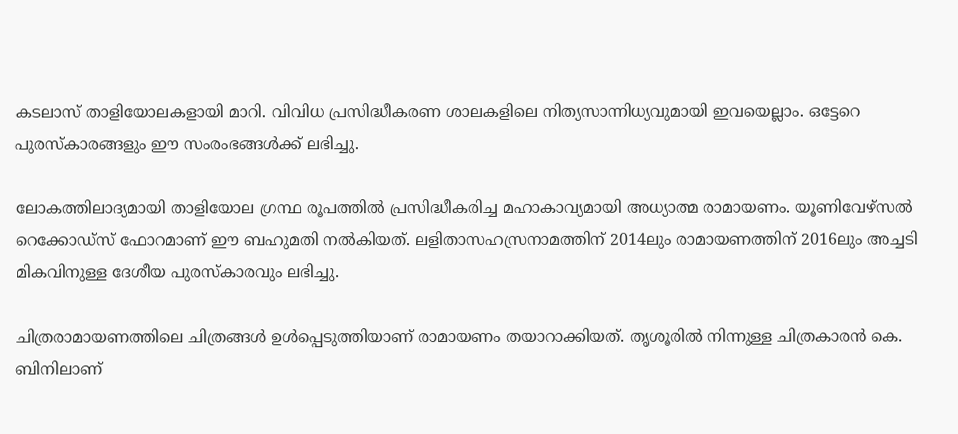കടലാസ് താളിയോലകളായി മാറി. വിവിധ പ്രസിദ്ധീകരണ ശാലകളിലെ നിത്യസാന്നിധ്യവുമായി ഇവയെല്ലാം. ഒട്ടേറെ പുരസ്‌കാരങ്ങളും ഈ സംരംഭങ്ങള്‍ക്ക് ലഭിച്ചു.

ലോകത്തിലാദ്യമായി താളിയോല ഗ്രന്ഥ രൂപത്തില്‍ പ്രസിദ്ധീകരിച്ച മഹാകാവ്യമായി അധ്യാത്മ രാമായണം. യൂണിവേഴ്‌സല്‍ റെക്കോഡ്‌സ് ഫോറമാണ് ഈ ബഹുമതി നല്‍കിയത്. ലളിതാസഹസ്രനാമത്തിന് 2014ലും രാമായണത്തിന് 2016ലും അച്ചടി മികവിനുള്ള ദേശീയ പുരസ്‌കാരവും ലഭിച്ചു.

ചിത്രരാമായണത്തിലെ ചിത്രങ്ങള്‍ ഉള്‍പ്പെടുത്തിയാണ് രാമായണം തയാറാക്കിയത്. തൃശൂരില്‍ നിന്നുള്ള ചിത്രകാരന്‍ കെ. ബിനിലാണ്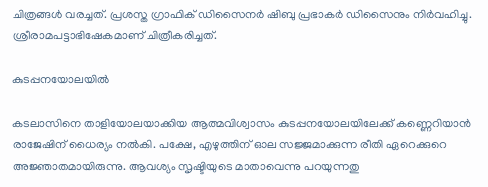ചിത്രങ്ങള്‍ വരച്ചത്. പ്രശസ്ത ഗ്രാഫിക് ഡിസൈനര്‍ ഷിബു പ്രഭാകര്‍ ഡിസൈനും നിര്‍വഹിച്ചു. ശ്രീരാമപട്ടാഭിഷേകമാണ് ചിത്രീകരിച്ചത്.

കുടപ്പനയോലയില്‍

കടലാസിനെ താളിയോലയാക്കിയ ആത്മവിശ്വാസം കുടപ്പനയോലയിലേക്ക് കണ്ണെറിയാന്‍ രാജേഷിന് ധൈര്യം നല്‍കി. പക്ഷേ, എഴുത്തിന് ഓല സജ്ജമാക്കുന്ന രീതി ഏറെക്കുറെ അജ്ഞാതമായിരുന്നു. ആവശ്യം സൃഷ്ടിയുടെ മാതാവെന്നു പറയുന്നതു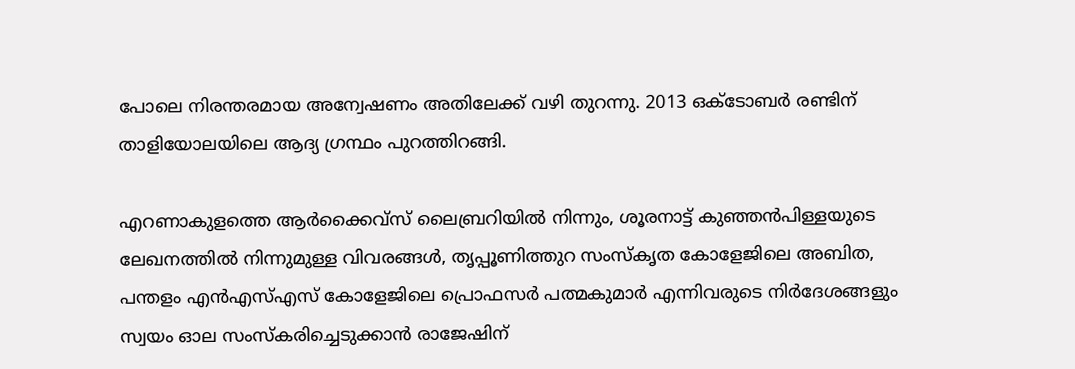പോലെ നിരന്തരമായ അന്വേഷണം അതിലേക്ക് വഴി തുറന്നു. 2013 ഒക്‌ടോബര്‍ രണ്ടിന് താളിയോലയിലെ ആദ്യ ഗ്രന്ഥം പുറത്തിറങ്ങി.

എറണാകുളത്തെ ആര്‍ക്കൈവ്‌സ് ലൈബ്രറിയില്‍ നിന്നും, ശൂരനാട്ട് കുഞ്ഞന്‍പിള്ളയുടെ ലേഖനത്തില്‍ നിന്നുമുള്ള വിവരങ്ങള്‍, തൃപ്പൂണിത്തുറ സംസ്‌കൃത കോളേജിലെ അബിത, പന്തളം എന്‍എസ്എസ് കോളേജിലെ പ്രൊഫസര്‍ പത്മകുമാര്‍ എന്നിവരുടെ നിര്‍ദേശങ്ങളും സ്വയം ഓല സംസ്‌കരിച്ചെടുക്കാന്‍ രാജേഷിന്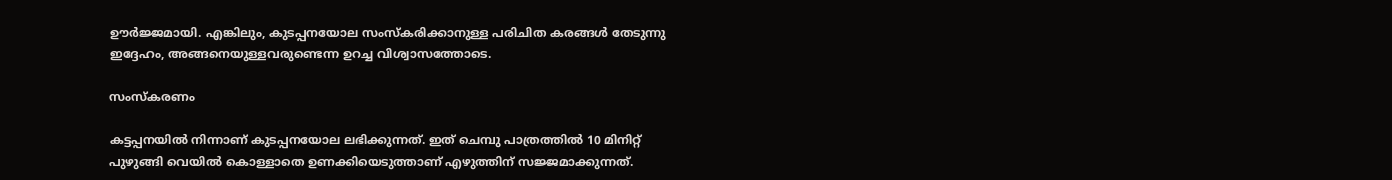ഊര്‍ജ്ജമായി. എങ്കിലും, കുടപ്പനയോല സംസ്‌കരിക്കാനുള്ള പരിചിത കരങ്ങള്‍ തേടുന്നു ഇദ്ദേഹം, അങ്ങനെയുള്ളവരുണ്ടെന്ന ഉറച്ച വിശ്വാസത്തോടെ.

സംസ്‌കരണം

കട്ടപ്പനയില്‍ നിന്നാണ് കുടപ്പനയോല ലഭിക്കുന്നത്. ഇത് ചെമ്പു പാത്രത്തില്‍ 10 മിനിറ്റ് പുഴുങ്ങി വെയില്‍ കൊള്ളാതെ ഉണക്കിയെടുത്താണ് എഴുത്തിന് സജ്ജമാക്കുന്നത്.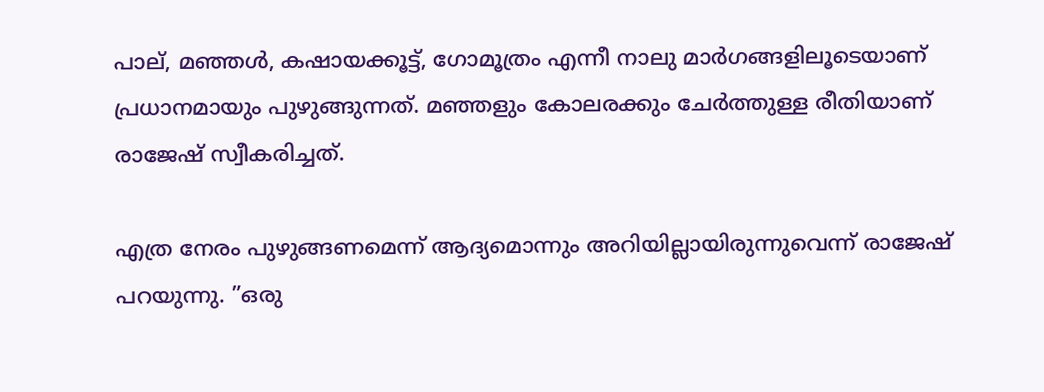പാല്, മഞ്ഞള്‍, കഷായക്കൂട്ട്, ഗോമൂത്രം എന്നീ നാലു മാര്‍ഗങ്ങളിലൂടെയാണ് പ്രധാനമായും പുഴുങ്ങുന്നത്. മഞ്ഞളും കോലരക്കും ചേര്‍ത്തുള്ള രീതിയാണ് രാജേഷ് സ്വീകരിച്ചത്.

എത്ര നേരം പുഴുങ്ങണമെന്ന് ആദ്യമൊന്നും അറിയില്ലായിരുന്നുവെന്ന് രാജേഷ് പറയുന്നു. ”ഒരു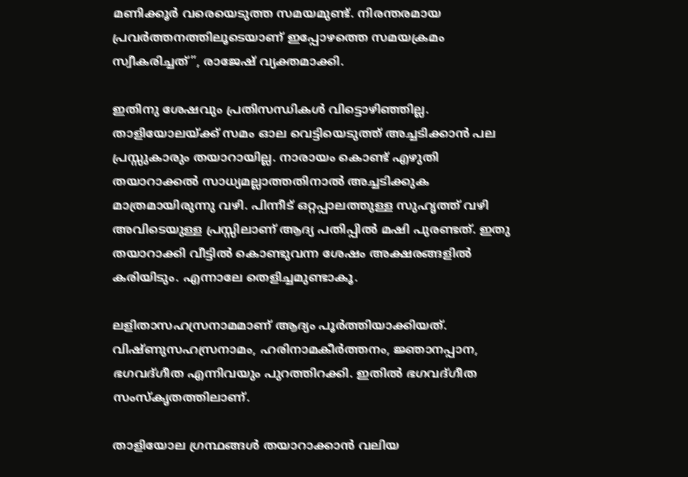മണിക്കൂര്‍ വരെയെടുത്ത സമയമുണ്ട്. നിരന്തരമായ പ്രവര്‍ത്തനത്തിലൂടെയാണ് ഇപ്പോഴത്തെ സമയക്രമം സ്വീകരിച്ചത്”, രാജേഷ് വ്യക്തമാക്കി.

ഇതിനു ശേഷവും പ്രതിസന്ധികള്‍ വിട്ടൊഴിഞ്ഞില്ല. താളിയോലയ്‌ക്ക് സമം ഓല വെട്ടിയെടുത്ത് അച്ചടിക്കാന്‍ പല പ്രസ്സുകാരും തയാറായില്ല. നാരായം കൊണ്ട് എഴുതി തയാറാക്കല്‍ സാധ്യമല്ലാത്തതിനാല്‍ അച്ചടിക്കുക മാത്രമായിരുന്നു വഴി. പിന്നീട് ഒറ്റപ്പാലത്തുള്ള സുഹൃത്ത് വഴി അവിടെയുള്ള പ്രസ്സിലാണ് ആദ്യ പതിപ്പില്‍ മഷി പുരണ്ടത്. ഇതു തയാറാക്കി വീട്ടില്‍ കൊണ്ടുവന്ന ശേഷം അക്ഷരങ്ങളില്‍ കരിയിടും. എന്നാലേ തെളിച്ചമുണ്ടാകൂ.

ലളിതാസഹസ്രനാമമാണ് ആദ്യം പൂര്‍ത്തിയാക്കിയത്. വിഷ്ണുസഹസ്രനാമം, ഹരിനാമകീര്‍ത്തനം, ജ്ഞാനപ്പാന, ഭഗവദ്ഗീത എന്നിവയും പുറത്തിറക്കി. ഇതില്‍ ഭഗവദ്ഗീത സംസ്‌കൃതത്തിലാണ്.

താളിയോല ഗ്രന്ഥങ്ങള്‍ തയാറാക്കാന്‍ വലിയ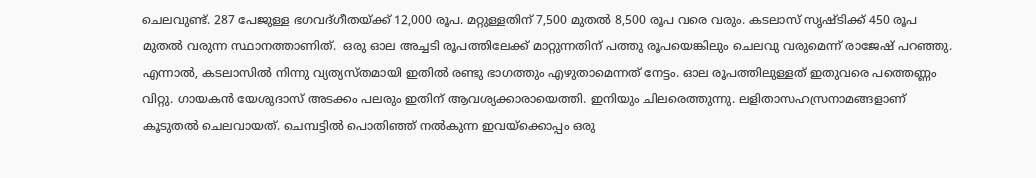ചെലവുണ്ട്. 287 പേജുള്ള ഭഗവദ്ഗീതയ്‌ക്ക് 12,000 രൂപ. മറ്റുള്ളതിന് 7,500 മുതല്‍ 8,500 രൂപ വരെ വരും. കടലാസ് സൃഷ്ടിക്ക് 450 രൂപ മുതല്‍ വരുന്ന സ്ഥാനത്താണിത്.  ഒരു ഓല അച്ചടി രൂപത്തിലേക്ക് മാറ്റുന്നതിന് പത്തു രൂപയെങ്കിലും ചെലവു വരുമെന്ന് രാജേഷ് പറഞ്ഞു. എന്നാല്‍, കടലാസില്‍ നിന്നു വ്യത്യസ്തമായി ഇതില്‍ രണ്ടു ഭാഗത്തും എഴുതാമെന്നത് നേട്ടം. ഓല രൂപത്തിലുള്ളത് ഇതുവരെ പത്തെണ്ണം വിറ്റു. ഗായകന്‍ യേശുദാസ് അടക്കം പലരും ഇതിന് ആവശ്യക്കാരായെത്തി. ഇനിയും ചിലരെത്തുന്നു. ലളിതാസഹസ്രനാമങ്ങളാണ് കൂടുതല്‍ ചെലവായത്. ചെമ്പട്ടില്‍ പൊതിഞ്ഞ് നല്‍കുന്ന ഇവയ്‌ക്കൊപ്പം ഒരു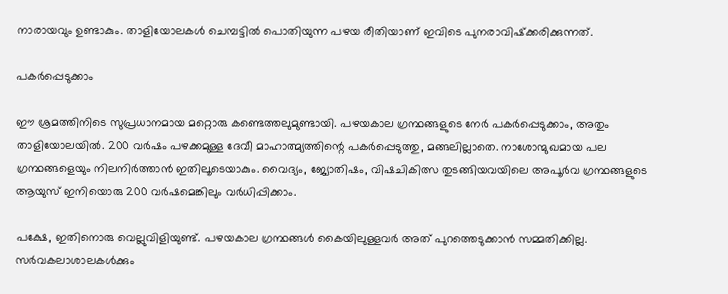നാരായവും ഉണ്ടാകും. താളിയോലകള്‍ ചെമ്പട്ടില്‍ പൊതിയുന്ന പഴയ രീതിയാണ് ഇവിടെ പുനരാവിഷ്‌ക്കരിക്കുന്നത്.

പകര്‍പ്പെടുക്കാം

ഈ ശ്രമത്തിനിടെ സുപ്രധാനമായ മറ്റൊരു കണ്ടെത്തലുമുണ്ടായി. പഴയകാല ഗ്രന്ഥങ്ങളുടെ നേര്‍ പകര്‍പ്പെടുക്കാം, അതും താളിയോലയില്‍. 200 വര്‍ഷം പഴക്കമുള്ള ദേവീ മാഹാത്മ്യത്തിന്റെ പകര്‍പ്പെടുത്തു, മങ്ങലില്ലാതെ. നാശോന്മുഖമായ പല ഗ്രന്ഥങ്ങളെയും നിലനിര്‍ത്താന്‍ ഇതിലൂടെയാകും. വൈദ്യം, ജ്യോതിഷം, വിഷചികിത്സ തുടങ്ങിയവയിലെ അപൂര്‍വ ഗ്രന്ഥങ്ങളുടെ ആയുസ് ഇനിയൊരു 200 വര്‍ഷമെങ്കിലും വര്‍ധിപ്പിക്കാം.

പക്ഷേ, ഇതിനൊരു വെല്ലുവിളിയുണ്ട്. പഴയകാല ഗ്രന്ഥങ്ങള്‍ കൈയിലുള്ളവര്‍ അത് പുറത്തെടുക്കാന്‍ സമ്മതിക്കില്ല. സര്‍വകലാശാലകള്‍ക്കും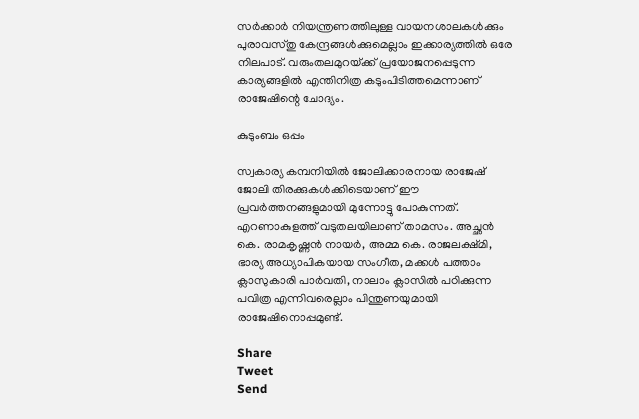സര്‍ക്കാര്‍ നിയന്ത്രണത്തിലുള്ള വായനശാലകള്‍ക്കും പുരാവസ്തു കേന്ദ്രങ്ങള്‍ക്കുമെല്ലാം ഇക്കാര്യത്തില്‍ ഒരേ നിലപാട്. വരുംതലമുറയ്‌ക്ക് പ്രയോജനപ്പെടുന്ന കാര്യങ്ങളില്‍ എന്തിനിത്ര കടുംപിടിത്തമെന്നാണ് രാജേഷിന്റെ ചോദ്യം.

കുടുംബം ഒപ്പം

സ്വകാര്യ കമ്പനിയില്‍ ജോലിക്കാരനായ രാജേഷ് ജോലി തിരക്കുകള്‍ക്കിടെയാണ് ഈ പ്രവര്‍ത്തനങ്ങളുമായി മുന്നോട്ടു പോകുന്നത്. എറണാകുളത്ത് വടുതലയിലാണ് താമസം. അച്ഛന്‍ കെ. രാമകൃഷ്ണന്‍ നായര്‍, അമ്മ കെ. രാജലക്ഷ്മി, ഭാര്യ അധ്യാപികയായ സംഗീത, മക്കള്‍ പത്താം ക്ലാസുകാരി പാര്‍വതി, നാലാം ക്ലാസില്‍ പഠിക്കുന്ന പവിത്ര എന്നിവരെല്ലാം പിന്തുണയുമായി രാജേഷിനൊപ്പമുണ്ട്.

Share
Tweet
Send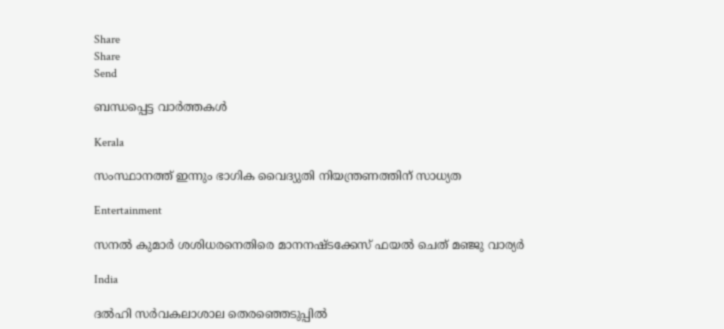Share
Share
Send

ബന്ധപ്പെട്ട വാര്‍ത്തകള്‍

Kerala

സംസ്ഥാനത്ത് ഇന്നും ഭാഗിക വൈദ്യുതി നിയന്ത്രണത്തിന് സാധ്യത

Entertainment

സനല്‍ കുമാര്‍ ശശിധരനെതിരെ മാനനഷ്ടക്കേസ് ഫയൽ ചെത് മഞ്ജു വാര്യർ

India

ദൽഹി സർവകലാശാല തെരഞ്ഞെടുപ്പിൽ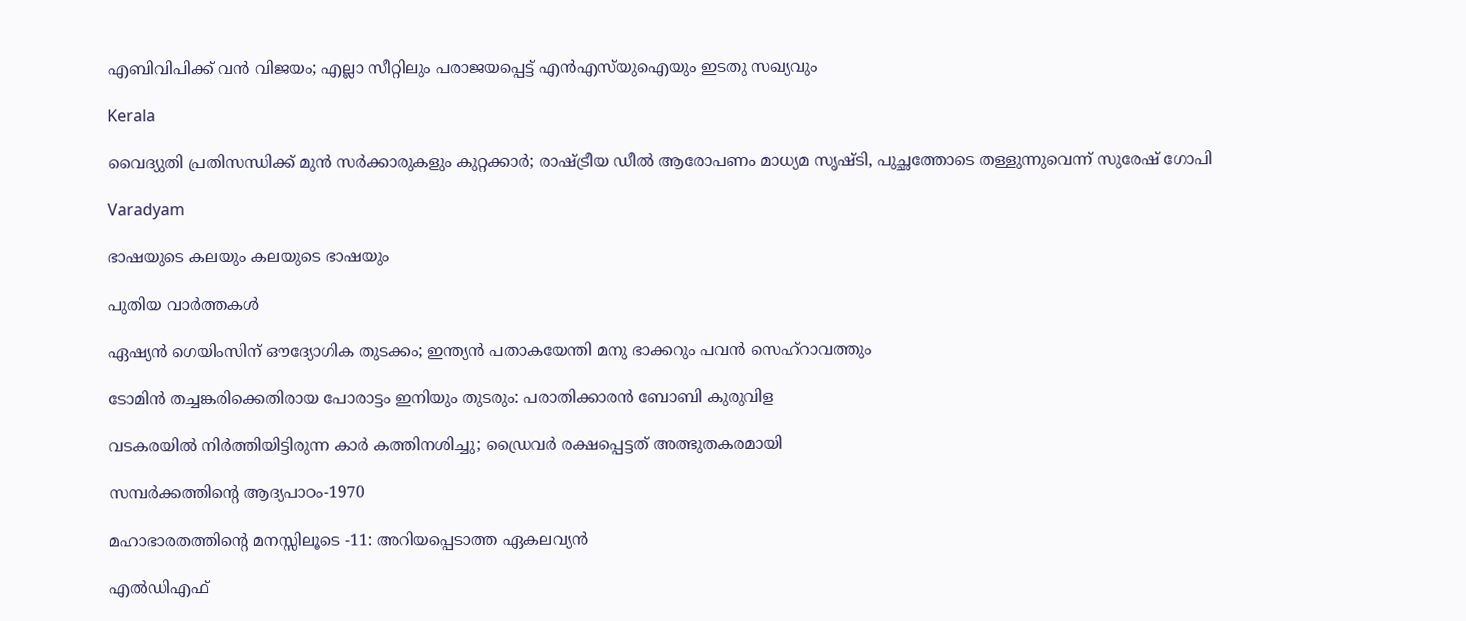എബിവിപിക്ക് വൻ വിജയം; എല്ലാ സീറ്റിലും പരാജയപ്പെട്ട് എൻഎസ്‌യുഐയും ഇടതു സഖ്യവും

Kerala

വൈദ്യുതി പ്രതിസന്ധിക്ക് മുൻ സർക്കാരുകളും കുറ്റക്കാർ; രാഷ്‌ട്രീയ ഡീൽ ആരോപണം മാധ്യമ സൃഷ്ടി, പുച്ഛത്തോടെ തള്ളുന്നുവെന്ന് സുരേഷ് ഗോപി

Varadyam

ഭാഷയുടെ കലയും കലയുടെ ഭാഷയും

പുതിയ വാര്‍ത്തകള്‍

ഏഷ്യൻ ഗെയിംസിന് ഔദ്യോഗിക തുടക്കം; ഇന്ത്യൻ പതാകയേന്തി മനു ഭാക്കറും പവൻ സെഹ്റാവത്തും

ടോമിൻ തച്ചങ്കരിക്കെതിരായ പോരാട്ടം ഇനിയും തുടരും: പരാതിക്കാരൻ ബോബി കുരുവിള

വടകരയില്‍ നിര്‍ത്തിയിട്ടിരുന്ന കാര്‍ കത്തിനശിച്ചു; ഡ്രൈവര്‍ രക്ഷപ്പെട്ടത് അത്ഭുതകരമായി

സമ്പര്‍ക്കത്തിന്റെ ആദ്യപാഠം-1970

മഹാഭാരതത്തിന്റെ മനസ്സിലൂടെ -11: അറിയപ്പെടാത്ത ഏകലവ്യന്‍

എല്‍ഡിഎഫ്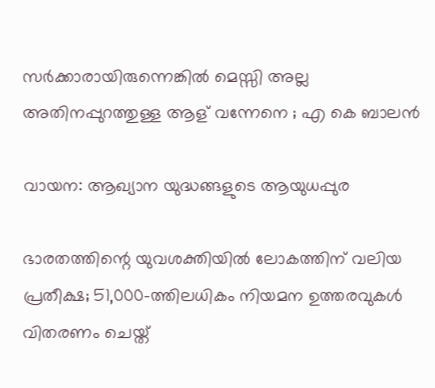സര്‍ക്കാരായിരുന്നെങ്കിൽ മെസ്സി അല്ല അതിനപ്പുറത്തുള്ള ആള് വന്നേനെ ; എ കെ ബാലൻ

വായന: ആഖ്യാന യുദ്ധങ്ങളുടെ ആയുധപ്പുര

ഭാരതത്തിന്റെ യുവശക്തിയിൽ ലോകത്തിന് വലിയ പ്രതീക്ഷ; 51,000-ത്തിലധികം നിയമന ഉത്തരവുകൾ വിതരണം ചെയ്ത്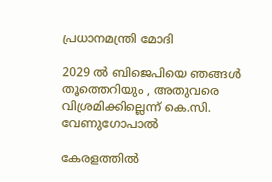പ്രധാനമന്ത്രി മോദി

2029 ൽ ബിജെപിയെ ഞങ്ങൾ തൂത്തെറിയും , അതുവരെ വിശ്രമിക്കില്ലെന്ന് കെ.സി. വേണുഗോപാൽ

കേരളത്തിൽ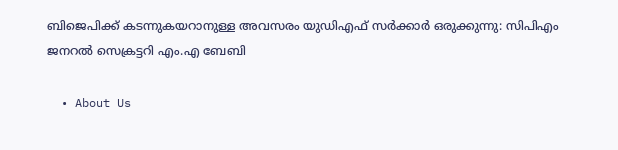ബിജെപിക്ക് കടന്നുകയറാനുള്ള അവസരം യുഡിഎഫ് സർക്കാർ ഒരുക്കുന്നു: സിപിഎം ജനറൽ സെക്രട്ടറി എം.എ ബേബി

  • About Us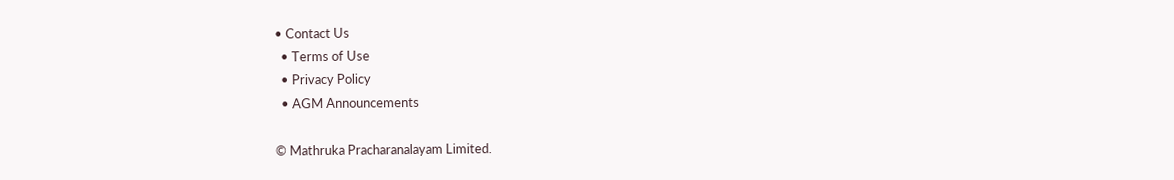• Contact Us
  • Terms of Use
  • Privacy Policy
  • AGM Announcements

© Mathruka Pracharanalayam Limited.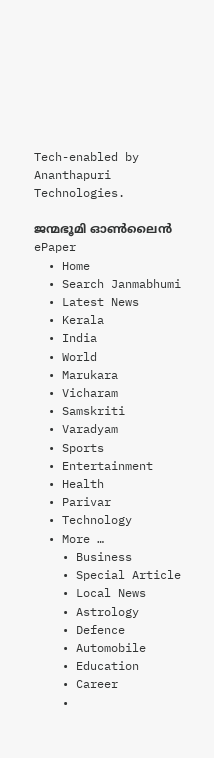Tech-enabled by Ananthapuri Technologies.

ജന്മഭൂമി ഓണ്‍ലൈന്‍
ePaper
  • Home
  • Search Janmabhumi
  • Latest News
  • Kerala
  • India
  • World
  • Marukara
  • Vicharam
  • Samskriti
  • Varadyam
  • Sports
  • Entertainment
  • Health
  • Parivar
  • Technology
  • More …
    • Business
    • Special Article
    • Local News
    • Astrology
    • Defence
    • Automobile
    • Education
    • Career
    •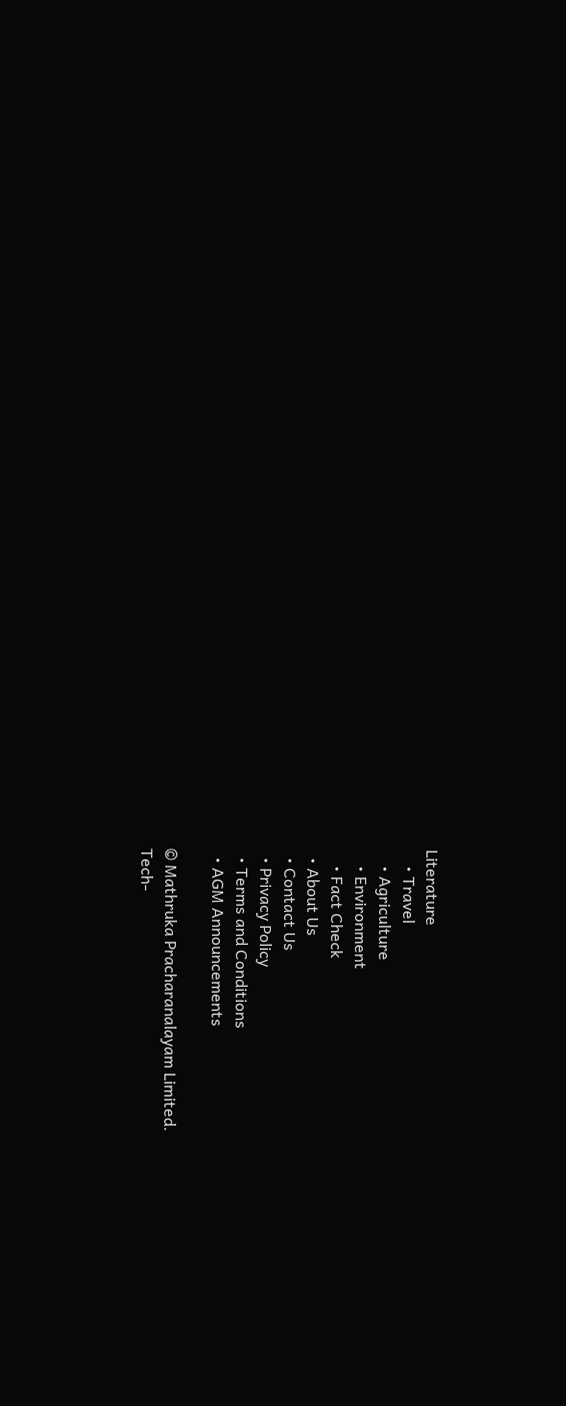Literature
    • Travel
    • Agriculture
    • Environment
    • Fact Check
  • About Us
  • Contact Us
  • Privacy Policy
  • Terms and Conditions
  • AGM Announcements

© Mathruka Pracharanalayam Limited.
Tech-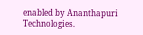enabled by Ananthapuri Technologies.